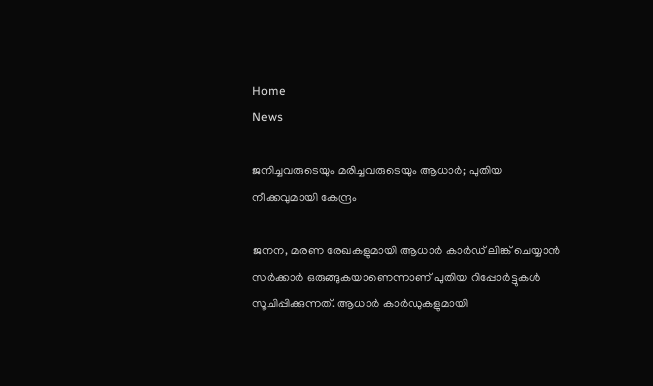Home
News

ജനിച്ചവരുടെയും മരിച്ചവരുടെയും ആധാർ; പുതിയ നീക്കവുമായി കേന്ദ്രം

ജനന, മരണ രേഖകളുമായി ആധാർ കാർഡ് ലിങ്ക് ചെയ്യാൻ സർക്കാർ ഒരുങ്ങുകയാണെന്നാണ് പുതിയ റിപ്പോർട്ടുകൾ സൂചിപ്പിക്കുന്നത്. ആധാർ കാർഡുകളുമായി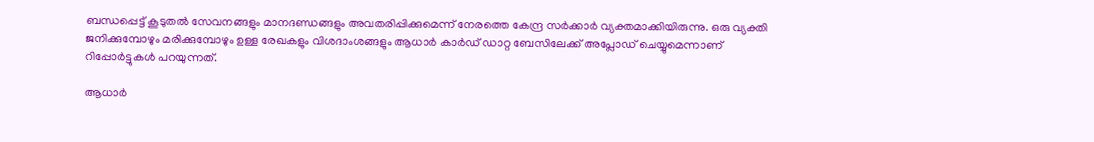ബന്ധപ്പെട്ട് കൂടുതൽ സേവനങ്ങളും മാനദണ്ഡങ്ങളും അവതരിപ്പിക്കുമെന്ന് നേരത്തെ കേന്ദ്ര സർക്കാർ വ്യക്തമാക്കിയിരുന്നു. ഒരു വ്യക്തി ജനിക്കുമ്പോഴും മരിക്കുമ്പോഴും ഉള്ള രേഖകളും വിശദാംശങ്ങളും ആധാർ കാർഡ് ഡാറ്റ ബേസിലേക്ക് അപ്ലോഡ് ചെയ്യുമെന്നാണ് റിപ്പോർട്ടുകൾ പറയുന്നത്.

ആധാർ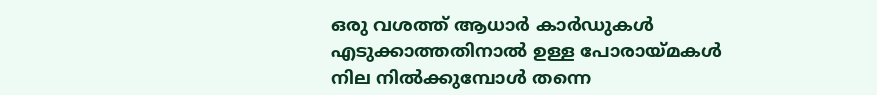ഒരു വശത്ത് ആധാർ കാർഡുകൾ എടുക്കാത്തതിനാൽ ഉള്ള പോരായ്മകൾ നില നിൽക്കുമ്പോൾ തന്നെ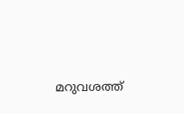മറുവശത്ത്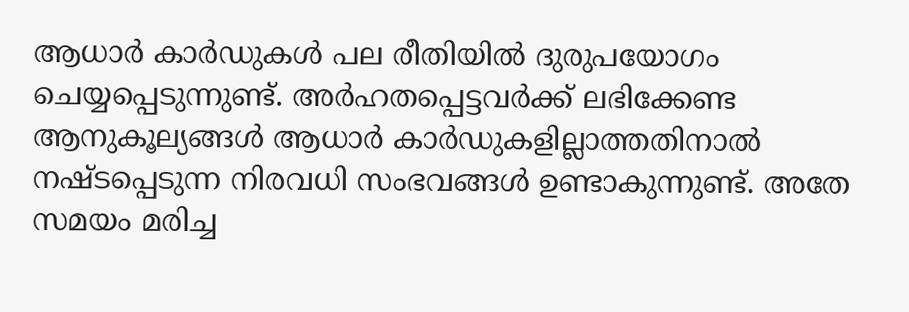ആധാർ കാർഡുകൾ പല രീതിയിൽ ദുരുപയോഗം ചെയ്യപ്പെടുന്നുണ്ട്. അർഹതപ്പെട്ടവർക്ക് ലഭിക്കേണ്ട ആനുകൂല്യങ്ങൾ ആധാർ കാർഡുകളില്ലാത്തതിനാൽ നഷ്ടപ്പെടുന്ന നിരവധി സംഭവങ്ങൾ ഉണ്ടാകുന്നുണ്ട്. അതേ സമയം മരിച്ച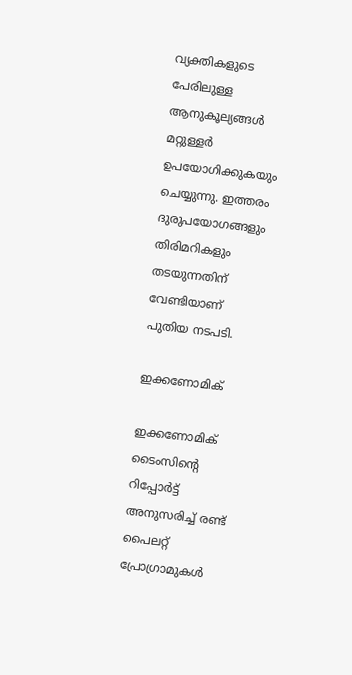വ്യക്തികളുടെ പേരിലുള്ള ആനുകൂല്യങ്ങൾ മറ്റുള്ളർ ഉപയോഗിക്കുകയും ചെയ്യുന്നു. ഇത്തരം ദുരുപയോഗങ്ങളും തിരിമറികളും തടയുന്നതിന് വേണ്ടിയാണ് പുതിയ നടപടി.

ഇക്കണോമിക്

ഇക്കണോമിക് ടൈംസിന്റെ റിപ്പോർട്ട് അനുസരിച്ച് രണ്ട് പൈലറ്റ് പ്രോഗ്രാമുകൾ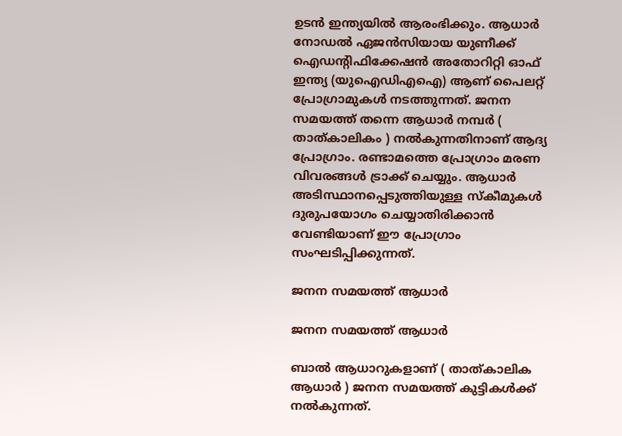ഉടൻ ഇന്ത്യയിൽ ആരംഭിക്കും. ആധാർ നോഡൽ ഏജൻസിയായ യുണീക്ക് ഐഡന്റിഫിക്കേഷൻ അതോറിറ്റി ഓഫ് ഇന്ത്യ (യുഐഡിഎഐ) ആണ് പൈലറ്റ് പ്രോഗ്രാമുകൾ നടത്തുന്നത്. ജനന സമയത്ത് തന്നെ ആധാർ നമ്പർ ( താത്കാലികം ) നൽകുന്നതിനാണ് ആദ്യ പ്രോഗ്രാം. രണ്ടാമത്തെ പ്രോഗ്രാം മരണ വിവരങ്ങൾ ട്രാക്ക് ചെയ്യും. ആധാർ അടിസ്ഥാനപ്പെടുത്തിയുള്ള സ്കീമുകൾ ദുരുപയോഗം ചെയ്യാതിരിക്കാൻ വേണ്ടിയാണ് ഈ പ്രോഗ്രാം സംഘടിപ്പിക്കുന്നത്.

ജനന സമയത്ത് ആധാർ

ജനന സമയത്ത് ആധാർ

ബാൽ ആധാറുകളാണ് ( താത്കാലിക ആധാർ ) ജനന സമയത്ത് കുട്ടികൾക്ക് നൽകുന്നത്.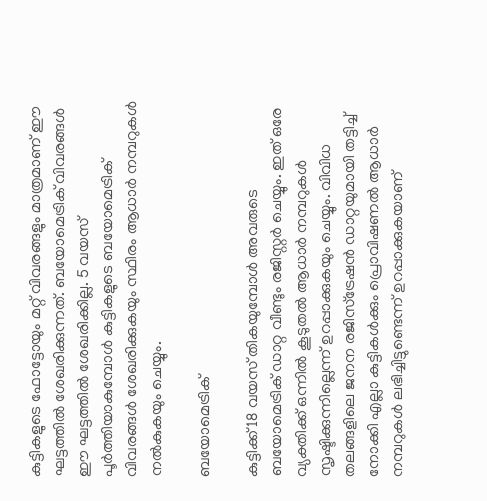കുട്ടികളുടെ ഫോട്ടോയും മറ്റ് വിവരങ്ങളും മാത്രമാണ് ഈ ഘട്ടത്തിൽ ശേഖരിക്കുന്നത്. ബയോമെട്രിക് വിവരങ്ങൾ ഈ ഘട്ടത്തിൽ ശേഖരിക്കില്ല. 5 വയസ് പൂർത്തിയാകുമ്പോൾ കുട്ടികളുടെ ബയോമെട്രിക് വിവരങ്ങൾ ശേഖരിക്കുകയും സ്ഥിരം ആധാർ നമ്പറുകൾ നൽകുകയും ചെയ്യും.

ബയോമെട്രിക്

കുട്ടിക്ക് 18 വയസ് തികയുമ്പോൾ അവരു‌ടെ ബയോമെട്രിക് ഡാറ്റ വീണ്ടും രജിസ്റ്റർ ചെയ്യും. ഇത് ഒരേ വ്യക്തിക്ക് ഒന്നിൽ കൂടുതൽ ആധാർ നമ്പറുകൾ സൃഷ്ടിക്കുന്നില്ലെന്ന് ഉറപ്പാക്കുകയും ചെയ്യും. വിവിധ തലങ്ങളിലെ ജനന രജിസ്ട്രേഷൻ ഡാറ്റയുമായി തട്ടിച്ച് നോക്കി എല്ലാ കുട്ടികൾക്കും പ്രൊവിഷണൽ ആധാർ നമ്പറുകൾ ലഭിച്ചിട്ടുണ്ടെന്ന് ഉറപ്പാക്കുകയാണ്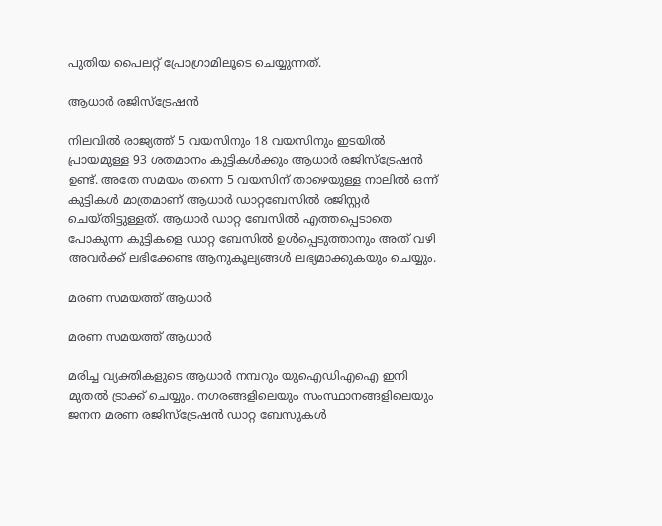പുതിയ പൈലറ്റ് പ്രോഗ്രാമിലൂടെ ചെയ്യുന്നത്.

ആധാർ രജിസ്ട്രേഷൻ

നിലവിൽ രാജ്യത്ത് 5 വയസിനും 18 വയസിനും ഇടയിൽ പ്രായമുള്ള 93 ശതമാനം കുട്ടികൾക്കും ആധാർ രജിസ്ട്രേഷൻ ഉണ്ട്. അതേ സമയം തന്നെ 5 വയസിന് താഴെയുള്ള നാലിൽ ഒന്ന് കുട്ടികൾ മാത്രമാണ് ആധാർ ഡാറ്റബേസിൽ രജിസ്റ്റർ ചെയ്തിട്ടുള്ളത്. ആധാ‍‍‍‍ർ ഡാറ്റ ബേസിൽ എത്തപ്പെടാതെ പോകുന്ന കു‌ട്ടികളെ ഡാറ്റ ബേസിൽ ഉൾപ്പെടുത്താനും അത് വഴി അവ‍ർക്ക് ലഭിക്കേണ്ട ആനുകൂല്യങ്ങൾ ലഭ്യമാക്കുകയും ചെയ്യും.

മരണ സമയത്ത് ആധാർ

മരണ സമയത്ത് ആധാർ

മരിച്ച വ്യക്തികളുടെ ആധാർ നമ്പറും യുഐഡിഎഐ ഇനി മുതൽ ട്രാക്ക് ചെയ്യും. നഗരങ്ങളിലെയും സംസ്ഥാനങ്ങളിലെയും ജനന മരണ രജിസ്ട്രേഷൻ ഡാറ്റ ബേസുകൾ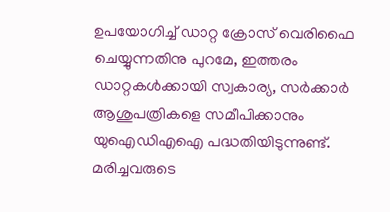ഉപയോഗിച്ച് ഡാറ്റ ക്രോസ് വെരിഫൈ ചെയ്യുന്നതിനു പുറമേ, ഇത്തരം ഡാറ്റകൾക്കായി സ്വകാര്യ, സർക്കാർ ആശുപത്രികളെ സമീപിക്കാനും യുഐഡിഎഐ പദ്ധതിയിടുന്നുണ്ട്. മരിച്ചവരുടെ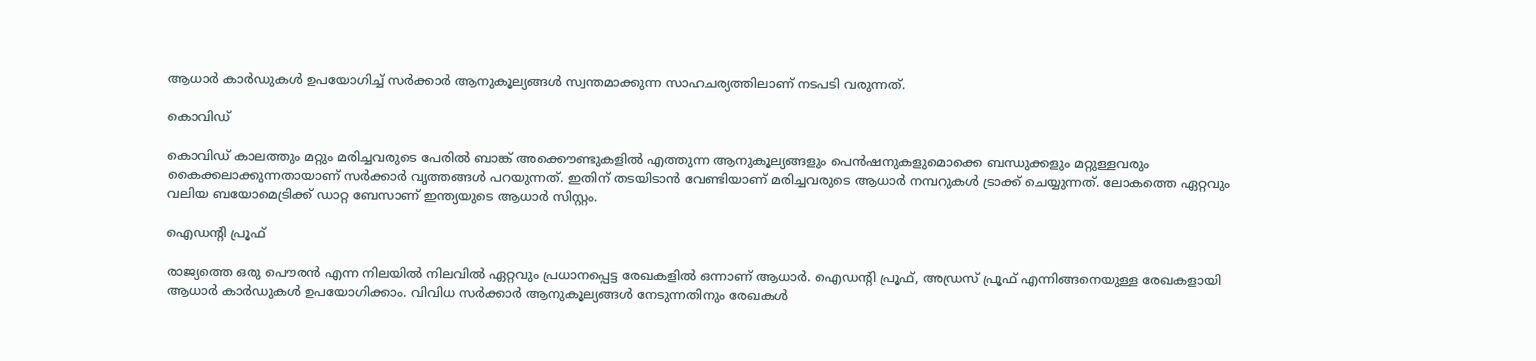ആധാർ കാർഡുകൾ ഉപയോഗിച്ച് സർക്കാർ ആനുകൂല്യങ്ങൾ സ്വന്തമാക്കുന്ന സാഹചര്യത്തിലാണ് നടപടി വരുന്നത്.

കൊവിഡ്

കൊവിഡ് കാലത്തും മറ്റും മരിച്ചവരുടെ പേരിൽ ബാങ്ക് അക്കൌണ്ടുകളിൽ എത്തുന്ന ആനുകൂല്യങ്ങളും പെൻഷനുകളുമൊക്കെ ബന്ധുക്കളും മറ്റുള്ളവരും കൈക്കലാക്കുന്നതായാണ് സർക്കാർ വൃത്തങ്ങൾ പറയുന്നത്. ഇതിന് തടയിടാൻ വേണ്ടിയാണ് മരിച്ചവരുടെ ആധാർ നമ്പറുകൾ ട്രാക്ക് ചെയ്യുന്നത്. ലോകത്തെ ഏറ്റവും വലിയ ബയോമെട്രിക്ക് ഡാറ്റ ബേസാണ് ഇന്ത്യയുടെ ആധാർ സിസ്റ്റം.

ഐഡന്റി പ്രൂഫ്

രാജ്യത്തെ ഒരു പൌരൻ എന്ന നിലയിൽ നിലവിൽ ഏറ്റവും പ്രധാനപ്പെട്ട രേഖകളിൽ ഒന്നാണ് ആധാർ. ഐഡന്റി പ്രൂഫ്, അഡ്രസ് പ്രൂഫ് എന്നിങ്ങനെയുള്ള രേഖകളായി ആധാർ കാർഡുകൾ ഉപയോഗിക്കാം. വിവിധ സർക്കാർ ആനുകൂല്യങ്ങൾ നേടുന്നതിനും രേഖകൾ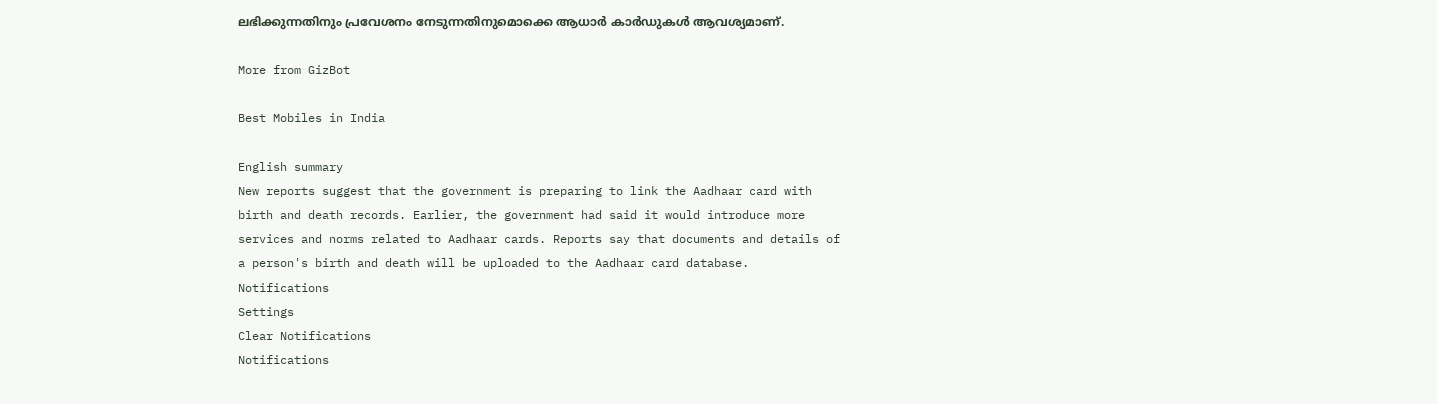ലഭിക്കുന്നതിനും പ്രവേശനം നേടുന്നതിനുമൊക്കെ ആധാർ കാർഡുകൾ ആവശ്യമാണ്.

More from GizBot

Best Mobiles in India

English summary
New reports suggest that the government is preparing to link the Aadhaar card with birth and death records. Earlier, the government had said it would introduce more services and norms related to Aadhaar cards. Reports say that documents and details of a person's birth and death will be uploaded to the Aadhaar card database.
Notifications
Settings
Clear Notifications
Notifications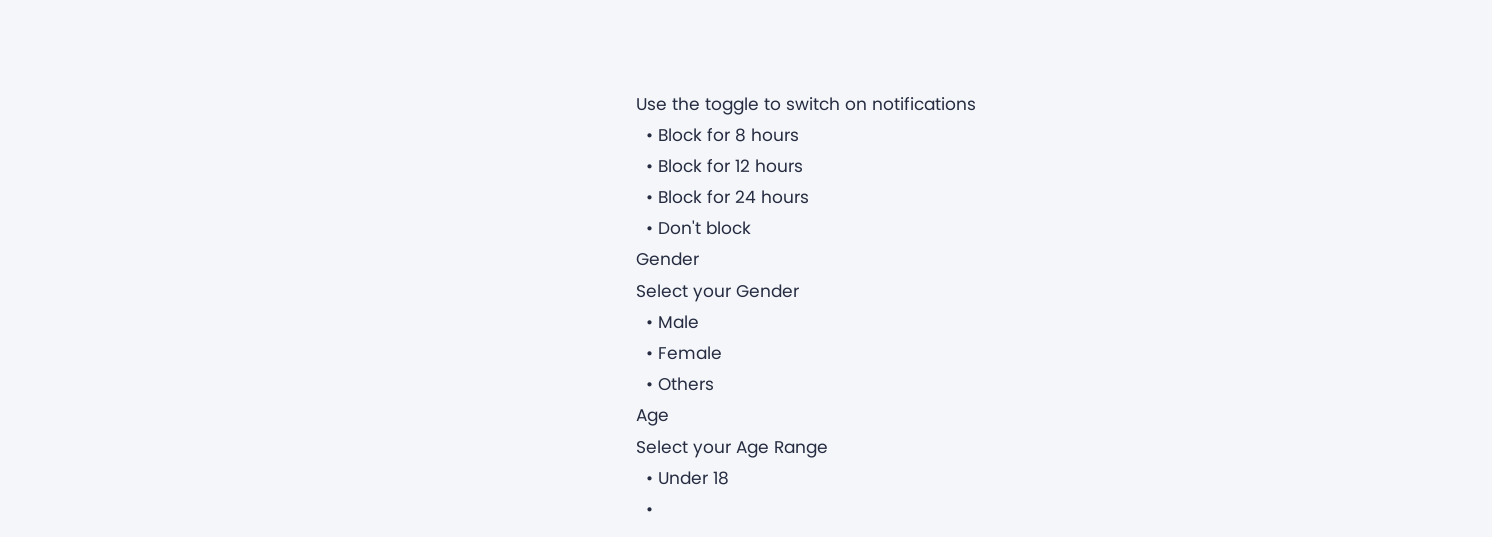Use the toggle to switch on notifications
  • Block for 8 hours
  • Block for 12 hours
  • Block for 24 hours
  • Don't block
Gender
Select your Gender
  • Male
  • Female
  • Others
Age
Select your Age Range
  • Under 18
  •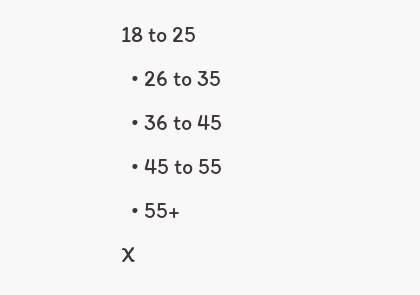18 to 25
  • 26 to 35
  • 36 to 45
  • 45 to 55
  • 55+
X